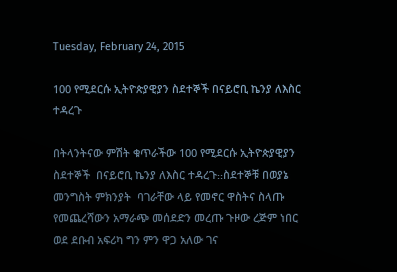Tuesday, February 24, 2015

100 የሚደርሱ ኢትዮጵያዊያን ስደተኞች በናይሮቢ ኬንያ ለእስር ተዳረጉ

በትላንትናው ምሽት ቁጥራችው 100 የሚደርሱ ኢትዮጵያዊያን ስደተኞች  በናይሮቢ ኬንያ ለእስር ተዳረጉ᎓᎓ስደተኞቹ በወያኔ መንግስት ምክንያት  ባገራቸው ላይ የመኖር ዋስትና ስላጡ የመጨረሻውን አማራጭ መሰደድን መረጡ ጉዞው ረጅም ነበር ወደ ደቡብ አፍሪካ ግን ምን ዋጋ አለው ገና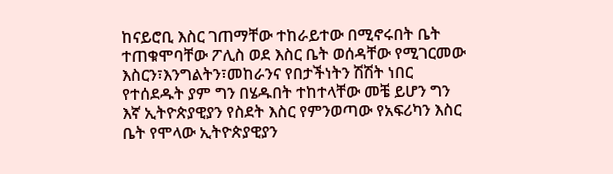ከናይሮቢ እስር ገጠማቸው ተከራይተው በሚኖሩበት ቤት ተጠቁሞባቸው ፖሊስ ወደ እስር ቤት ወሰዳቸው የሚገርመው እስርን፣እንግልትን፣መከራንና የበታችነትን ሽሽት ነበር የተሰደዱት ያም ግን በሄዱበት ተከተላቸው መቼ ይሆን ግን እኛ ኢትዮጵያዊያን የስደት እስር የምንወጣው የአፍሪካን እስር ቤት የሞላው ኢትዮጵያዊያን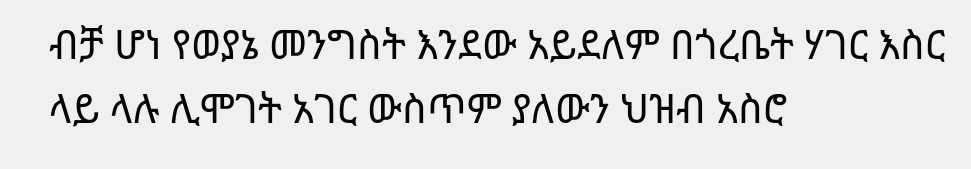ብቻ ሆነ የወያኔ መንግስት እንደው አይደለም በጎረቤት ሃገር እስር ላይ ላሉ ሊሞገት አገር ውስጥም ያለውን ህዝብ አስሮ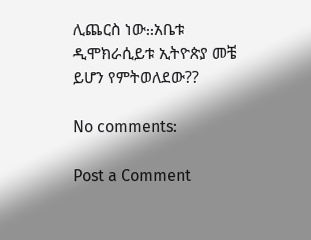ሊጨርስ ነው᎓᎓አቤቱ ዲሞክራሲይቱ ኢትዮጵያ መቼ ይሆን የምትወለደው??

No comments:

Post a Comment